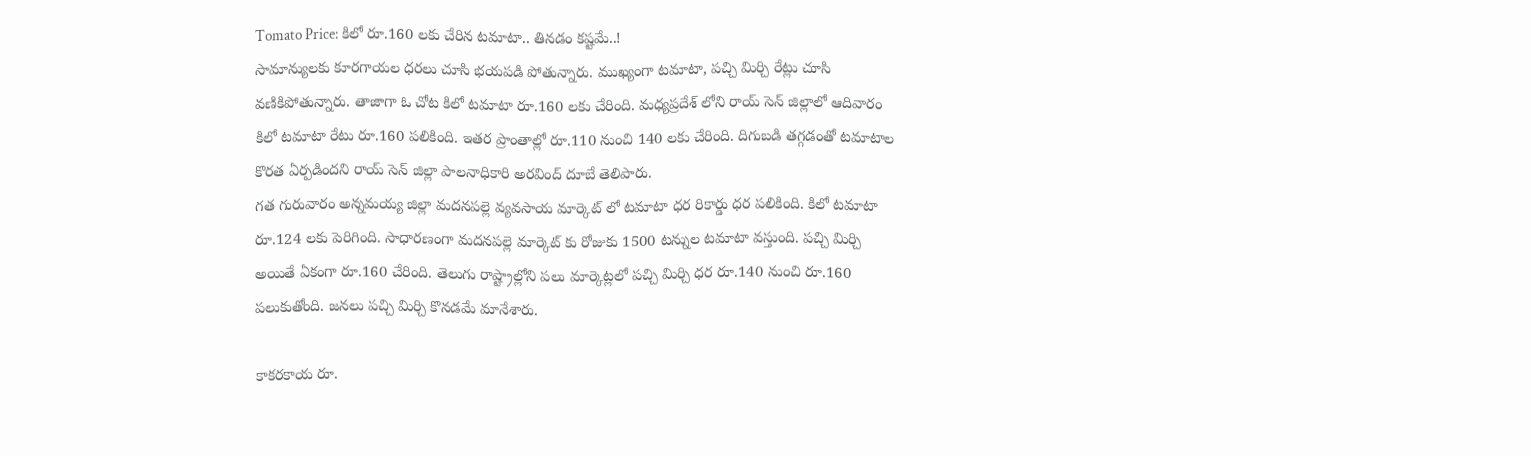Tomato Price: కిలో రూ.160 లకు చేరిన టమాటా.. తినడం కష్టమే..!
సామాన్యులకు కూరగాయల ధరలు చూసి భయపడి పోతున్నారు. ముఖ్యంగా టమాటా, పచ్చి మిర్చి రేట్లు చూసి వణికిపోతున్నారు. తాజాగా ఓ చోట కిలో టమాటా రూ.160 లకు చేరింది. మధ్యప్రదేశ్ లోని రాయ్ సెన్ జిల్లాలో ఆదివారం కిలో టమాటా రేటు రూ.160 పలికింది. ఇతర ప్రాంతాల్లో రూ.110 నుంచి 140 లకు చేరింది. దిగుబడి తగ్గడంతో టమాటాల కొరత ఏర్పడిందని రాయ్ సెన్ జిల్లా పాలనాధికారి అరవింద్ దూబే తెలిపారు.
గత గురువారం అన్నమయ్య జిల్లా మదనపల్లె వ్యవసాయ మార్కెట్ లో టమాటా ధర రికార్డు ధర పలికింది. కిలో టమాటా రూ.124 లకు పెరిగింది. సాధారణంగా మదనపల్లె మార్కెట్ కు రోజుకు 1500 టన్నుల టమాటా వస్తుంది. పచ్చి మిర్చి అయితే ఏకంగా రూ.160 చేరింది. తెలుగు రాష్ట్రాల్లోని పలు మార్కెట్లలో పచ్చి మిర్చి ధర రూ.140 నుంచి రూ.160 పలుకుతోంది. జనలు పచ్చి మిర్చి కొనడమే మానేశారు.

కాకరకాయ రూ.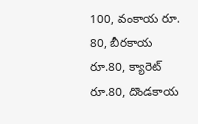100, వంకాయ రూ. 80, బీరకాయ రూ.80, క్యారెట్ రూ.80, దొండకాయ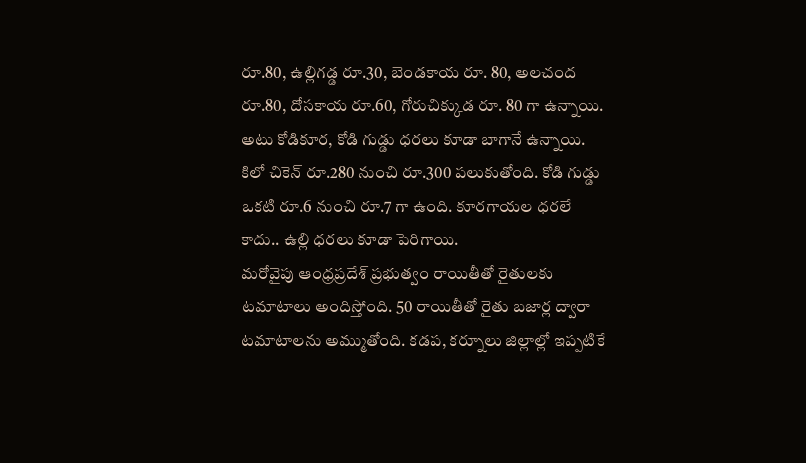రూ.80, ఉల్లిగడ్డ రూ.30, బెండకాయ రూ. 80, అలచంద రూ.80, దోసకాయ రూ.60, గోరుచిక్కుడ రూ. 80 గా ఉన్నాయి. అటు కోడికూర, కోడి గుడ్డు ధరలు కూడా బాగానే ఉన్నాయి. కిలో చికెన్ రూ.280 నుంచి రూ.300 పలుకుతోంది. కోడి గుడ్డు ఒకటి రూ.6 నుంచి రూ.7 గా ఉంది. కూరగాయల ధరలే కాదు.. ఉల్లి ధరలు కూడా పెరిగాయి.
మరోవైపు ఆంధ్రప్రదేశ్ ప్రభుత్వం రాయితీతో రైతులకు టమాటాలు అందిస్తోంది. 50 రాయితీతో రైతు బజార్ల ద్వారా టమాటాలను అమ్ముతోంది. కడప, కర్నూలు జిల్లాల్లో ఇప్పటికే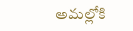అమల్లోకి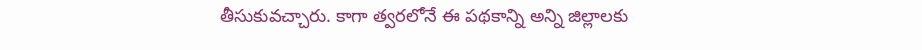తీసుకువచ్చారు. కాగా త్వరలోనే ఈ పథకాన్ని అన్ని జిల్లాలకు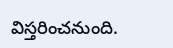విస్తరించనుంది.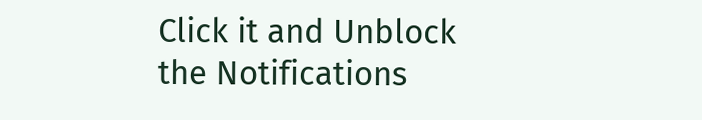Click it and Unblock the Notifications